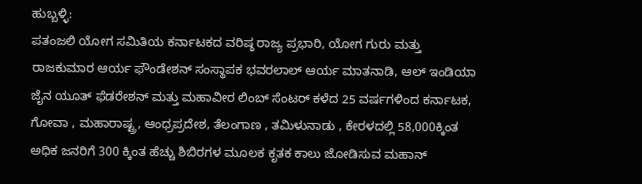ಹುಬ್ಬಳ್ಳಿ:
ಪತಂಜಲಿ ಯೋಗ ಸಮಿತಿಯ ಕರ್ನಾಟಕದ ವರಿಷ್ಠ ರಾಜ್ಯ ಪ್ರಭಾರಿ, ಯೋಗ ಗುರು ಮತ್ತು ರಾಜಕುಮಾರ ಆರ್ಯ ಫೌಂಡೇಶನ್ ಸಂಸ್ಥಾಪಕ ಭವರಲಾಲ್ ಆರ್ಯ ಮಾತನಾಡಿ, ಆಲ್ ಇಂಡಿಯಾ ಜೈನ ಯೂತ್ ಫೆಡರೇಶನ್ ಮತ್ತು ಮಹಾವೀರ ಲಿಂಬ್ ಸೆಂಟರ್ ಕಳೆದ 25 ವರ್ಷಗಳಿಂದ ಕರ್ನಾಟಕ, ಗೋವಾ , ಮಹಾರಾಷ್ಟ್ರ, ಆಂಧ್ರಪ್ರದೇಶ, ತೆಲಂಗಾಣ , ತಮಿಳುನಾಡು , ಕೇರಳದಲ್ಲಿ 58,000ಕ್ಕಿಂತ ಅಧಿಕ ಜನರಿಗೆ 300 ಕ್ಕಿಂತ ಹೆಚ್ಚು ಶಿಬಿರಗಳ ಮೂಲಕ ಕೃತಕ ಕಾಲು ಜೋಡಿಸುವ ಮಹಾನ್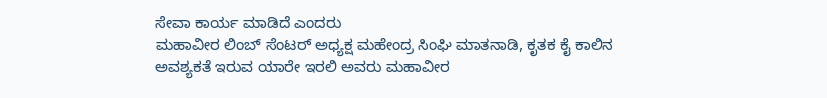ಸೇವಾ ಕಾರ್ಯ ಮಾಡಿದೆ ಎಂದರು
ಮಹಾವೀರ ಲಿಂಬ್ ಸೆಂಟರ್ ಅಧ್ಯಕ್ಷ ಮಹೇಂದ್ರ ಸಿಂಘಿ ಮಾತನಾಡಿ, ಕೃತಕ ಕೈ ಕಾಲಿನ ಅವಶ್ಯಕತೆ ಇರುವ ಯಾರೇ ಇರಲಿ ಅವರು ಮಹಾವೀರ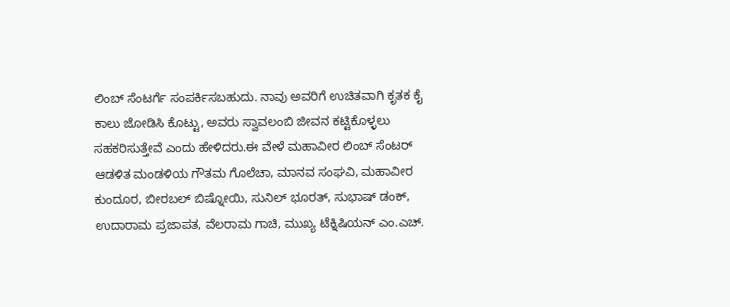ಲಿಂಬ್ ಸೆಂಟರ್ಗೆ ಸಂಪರ್ಕಿಸಬಹುದು. ನಾವು ಅವರಿಗೆ ಉಚಿತವಾಗಿ ಕೃತಕ ಕೈ ಕಾಲು ಜೋಡಿಸಿ ಕೊಟ್ಟು, ಅವರು ಸ್ವಾವಲಂಬಿ ಜೀವನ ಕಟ್ಟಿಕೊಳ್ಳಲು ಸಹಕರಿಸುತ್ತೇವೆ ಎಂದು ಹೇಳಿದರು.ಈ ವೇಳೆ ಮಹಾವೀರ ಲಿಂಬ್ ಸೆಂಟರ್ ಆಡಳಿತ ಮಂಡಳಿಯ ಗೌತಮ ಗೊಲೆಚಾ, ಮಾನವ ಸಂಘವಿ, ಮಹಾವೀರ ಕುಂದೂರ, ಬೀರಬಲ್ ಬಿಷ್ನೋಯಿ, ಸುನಿಲ್ ಭೂರತ್, ಸುಭಾಷ್ ಡಂಕ್, ಉದಾರಾಮ ಪ್ರಜಾಪತ, ವೆಲರಾಮ ಗಾಚಿ, ಮುಖ್ಯ ಟೆಕ್ನಿಷಿಯನ್ ಎಂ.ಎಚ್.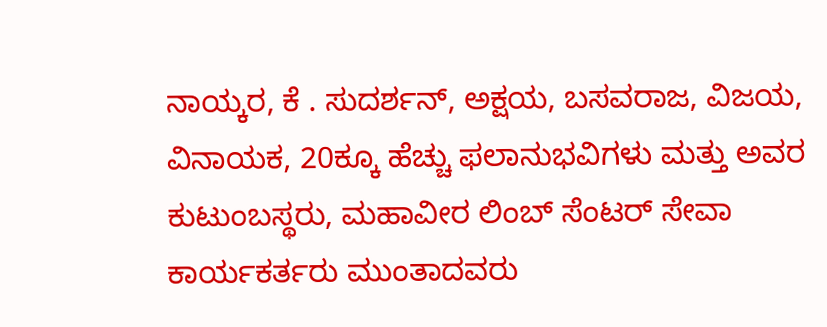ನಾಯ್ಕರ, ಕೆ . ಸುದರ್ಶನ್, ಅಕ್ಷಯ, ಬಸವರಾಜ, ವಿಜಯ, ವಿನಾಯಕ, 20ಕ್ಕೂ ಹೆಚ್ಚು ಫಲಾನುಭವಿಗಳು ಮತ್ತು ಅವರ ಕುಟುಂಬಸ್ಥರು, ಮಹಾವೀರ ಲಿಂಬ್ ಸೆಂಟರ್ ಸೇವಾ ಕಾರ್ಯಕರ್ತರು ಮುಂತಾದವರು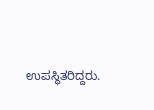ಉಪಸ್ಥಿತರಿದ್ದರು.